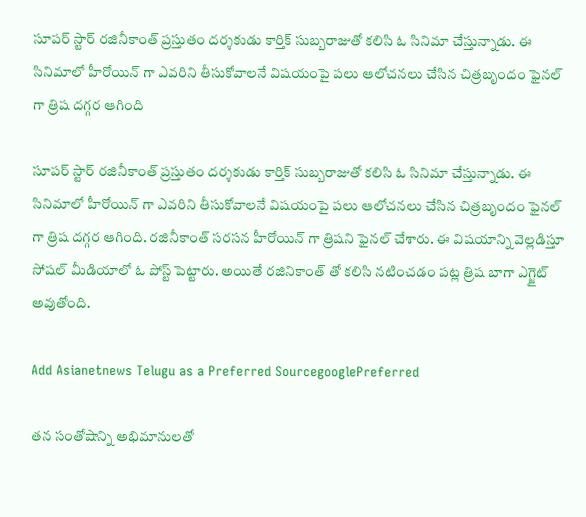సూపర్ స్టార్ రజినీకాంత్ ప్రస్తుతం దర్శకుడు కార్తిక్ సుబ్బరాజుతో కలిసి ఓ సినిమా చేస్తున్నాడు. ఈ సినిమాలో హీరోయిన్ గా ఎవరిని తీసుకోవాలనే విషయంపై పలు ఆలోచనలు చేసిన చిత్రబృందం ఫైనల్ గా త్రిష దగ్గర ఆగింది

సూపర్ స్టార్ రజినీకాంత్ ప్రస్తుతం దర్శకుడు కార్తిక్ సుబ్బరాజుతో కలిసి ఓ సినిమా చేస్తున్నాడు. ఈ సినిమాలో హీరోయిన్ గా ఎవరిని తీసుకోవాలనే విషయంపై పలు ఆలోచనలు చేసిన చిత్రబృందం ఫైనల్ గా త్రిష దగ్గర ఆగింది. రజినీకాంత్ సరసన హీరోయిన్ గా త్రిషని ఫైనల్ చేశారు. ఈ విషయాన్ని వెల్లడిస్తూ సోషల్ మీడియాలో ఓ పోస్ట్ పెట్టారు. అయితే రజినికాంత్ తో కలిసి నటించడం పట్ల త్రిష బాగా ఎగ్జైట్ అవుతోంది.

Add Asianetnews Telugu as a Preferred SourcegooglePreferred

తన సంతోషాన్ని అభిమానులతో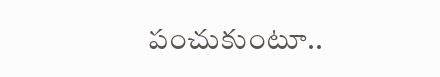పంచుకుంటూ..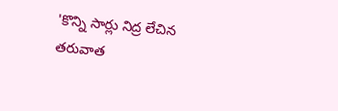'కొన్ని సార్లు నిద్ర లేచిన తరువాత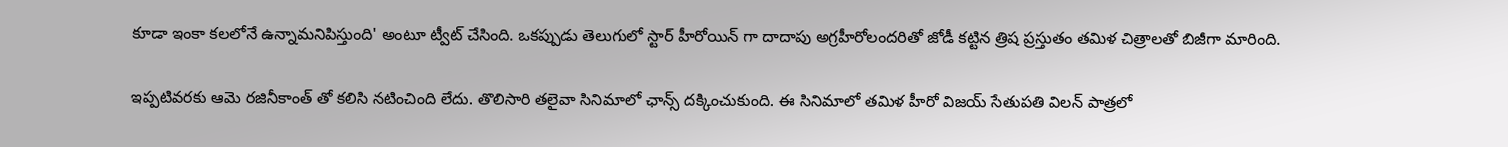కూడా ఇంకా కలలోనే ఉన్నామనిపిస్తుంది' అంటూ ట్వీట్ చేసింది. ఒకప్పుడు తెలుగులో స్టార్ హీరోయిన్ గా దాదాపు అగ్రహీరోలందరితో జోడీ కట్టిన త్రిష ప్రస్తుతం తమిళ చిత్రాలతో బిజీగా మారింది.

ఇప్పటివరకు ఆమె రజినీకాంత్ తో కలిసి నటించింది లేదు. తొలిసారి తలైవా సినిమాలో ఛాన్స్ దక్కించుకుంది. ఈ సినిమాలో తమిళ హీరో విజయ్ సేతుపతి విలన్ పాత్రలో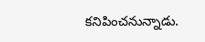కనిపించనున్నాడు.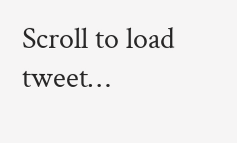Scroll to load tweet…